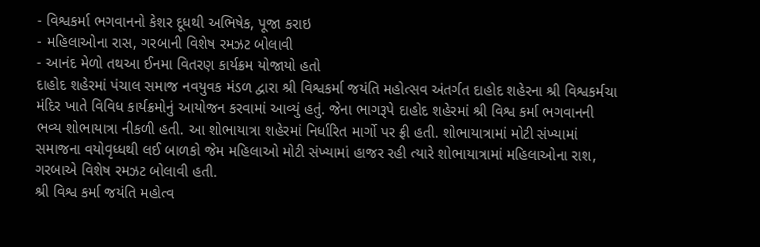- વિશ્વકર્મા ભગવાનનો કેશર દૂધથી અભિષેક, પૂજા કરાઇ
- મહિલાઓના રાસ, ગરબાની વિશેષ રમઝટ બોલાવી
- આનંદ મેળો તથઆ ઈનમા વિતરણ કાર્યક્રમ યોજાયો હતો
દાહોદ શહેરમાં પંચાલ સમાજ નવયુવક મંડળ દ્વારા શ્રી વિશ્વકર્મા જયંતિ મહોત્સવ અંતર્ગત દાહોદ શહેરના શ્રી વિશ્વકર્મચા મંદિર ખાતે વિવિધ કાર્યક્રમોનું આયોજન કરવામાં આવ્યું હતું. જેના ભાગરૂપે દાહોદ શહેરમાં શ્રી વિશ્વ કર્મા ભગવાનની ભવ્ય શોભાયાત્રા નીકળી હતી. આ શોભાયાત્રા શહેરમાં નિર્ધારિત માર્ગો પર ફ્રી હતી. શોભાયાત્રામાં મોટી સંખ્યામાં સમાજના વયોવૃધ્ધથી લઈ બાળકો જેમ મહિલાઓ મોટી સંખ્યામાં હાજર રહી ત્યારે શોભાયાત્રામાં મહિલાઓના રાશ, ગરબાએ વિશેષ રમઝટ બોલાવી હતી.
શ્રી વિશ્વ કર્મા જયંતિ મહોત્વ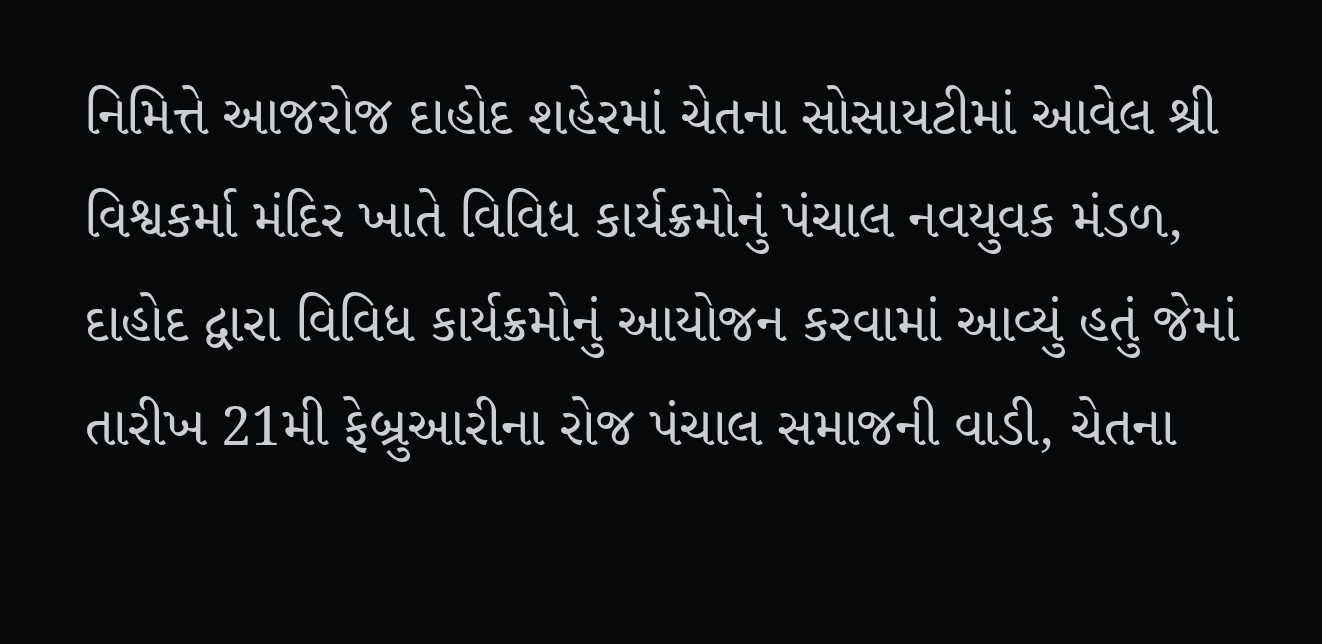નિમિત્તે આજરોજ દાહોદ શહેરમાં ચેતના સોસાયટીમાં આવેલ શ્રી વિશ્વકર્મા મંદિર ખાતે વિવિધ કાર્યક્રમોનું પંચાલ નવયુવક મંડળ, દાહોદ દ્વારા વિવિધ કાર્યક્રમોનું આયોજન કરવામાં આવ્યું હતું જેમાં તારીખ 21મી ફેબ્રુઆરીના રોજ પંચાલ સમાજની વાડી, ચેતના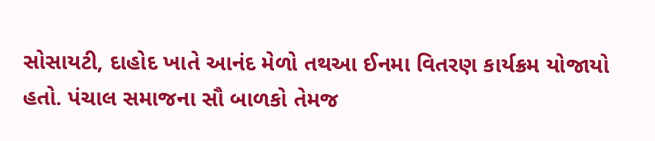સોસાયટી, દાહોદ ખાતે આનંદ મેળો તથઆ ઈનમા વિતરણ કાર્યક્રમ યોજાયો હતો. પંચાલ સમાજના સૌ બાળકો તેમજ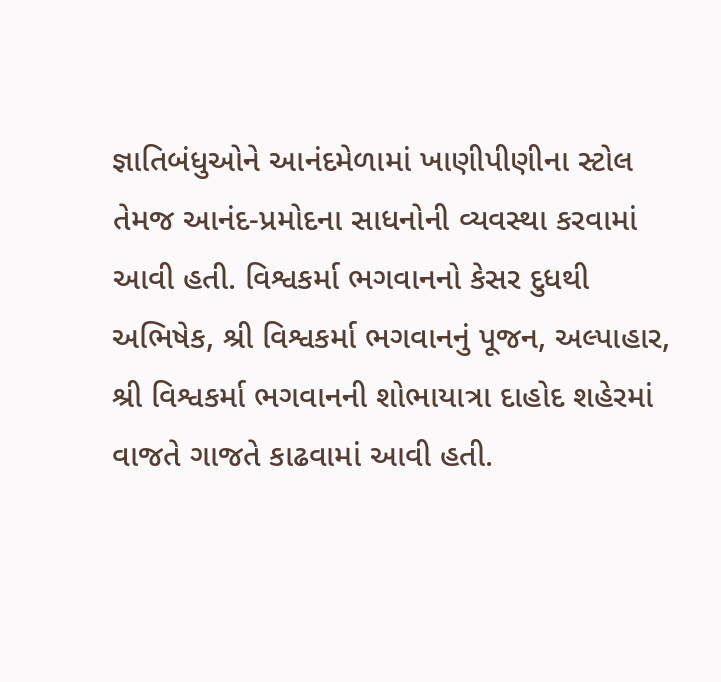જ્ઞાતિબંધુઓને આનંદમેળામાં ખાણીપીણીના સ્ટોલ તેમજ આનંદ-પ્રમોદના સાધનોની વ્યવસ્થા કરવામાં આવી હતી. વિશ્વકર્મા ભગવાનનો કેસર દુધથી અભિષેક, શ્રી વિશ્વકર્મા ભગવાનનું પૂજન, અલ્પાહાર, શ્રી વિશ્વકર્મા ભગવાનની શોભાયાત્રા દાહોદ શહેરમાં વાજતે ગાજતે કાઢવામાં આવી હતી.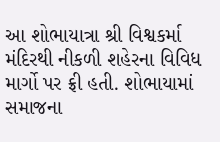આ શોભાયાત્રા શ્રી વિશ્વકર્મા મંદિરથી નીકળી શહેરના વિવિધ માર્ગો પર ફ્રી હતી. શોભાયામાં સમાજના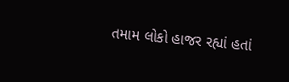તમામ લોકો હાજર રહ્યાં હતાં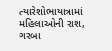ત્યારેશોભાયાત્રામાં મહિલાઓની રાશ, ગરબા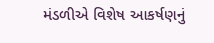મંડળીએ વિશેષ આકર્ષણનું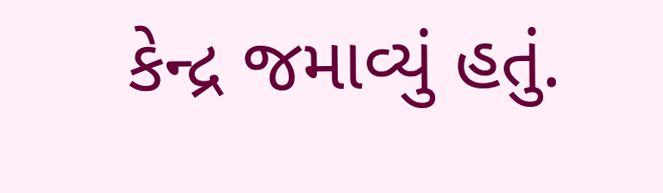કેન્દ્ર જમાવ્યું હતું.